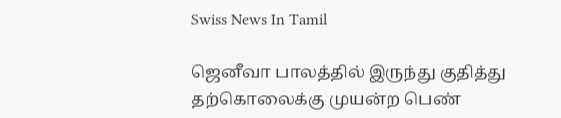Swiss News In Tamil

ஜெனீவா பாலத்தில் இருந்து குதித்து தற்கொலைக்கு முயன்ற பெண்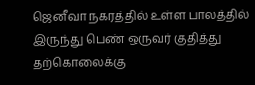ஜெனீவா நகரத்தில் உள்ள பாலத்தில் இருந்து பெண் ஒருவர் குதித்து தற்கொலைக்கு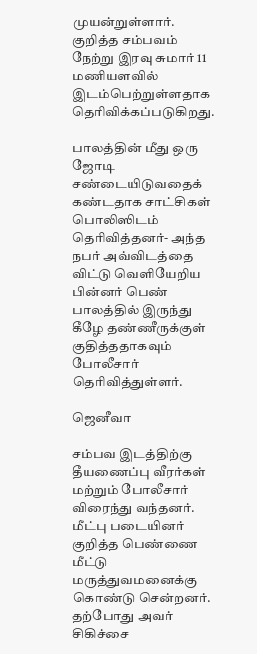முயன்றுள்ளார். குறித்த சம்பவம் நேற்று இரவு சுமார் 11 மணியளவில் இடம்பெற்றுள்ளதாக தெரிவிக்கப்படுகிறது.

பாலத்தின் மீது ஒரு ஜோடி சண்டையிடுவதைக் கண்டதாக சாட்சிகள் பொலிஸிடம் தெரிவித்தனர்- அந்த நபர் அவ்விடத்தை விட்டு வெளியேறிய பின்னர் பெண் பாலத்தில் இருந்து கீழே தண்ணீருக்குள் குதித்ததாகவும் போலீசார் தெரிவித்துள்ளர்.

ஜெனீவா

சம்பவ இடத்திற்கு தீயணைப்பு வீரர்கள் மற்றும் போலீசார் விரைந்து வந்தனர். மீட்பு படையினர் குறித்த பெண்ணை மீட்டு மருத்துவமனைக்கு கொண்டு சென்றனர். தற்போது அவர் சிகிச்சை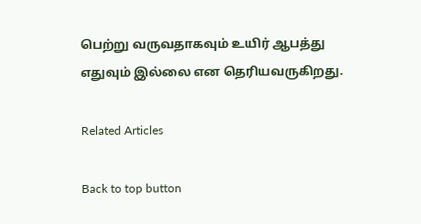பெற்று வருவதாகவும் உயிர் ஆபத்து எதுவும் இல்லை என தெரியவருகிறது.

Related Articles

Back to top button